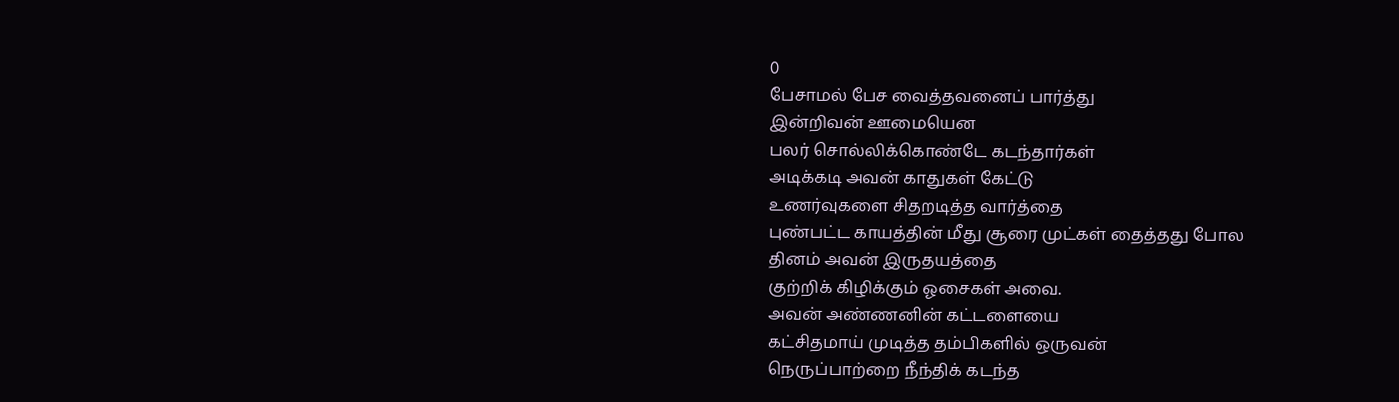0
பேசாமல் பேச வைத்தவனைப் பார்த்து
இன்றிவன் ஊமையென
பலர் சொல்லிக்கொண்டே கடந்தார்கள்
அடிக்கடி அவன் காதுகள் கேட்டு
உணர்வுகளை சிதறடித்த வார்த்தை
புண்பட்ட காயத்தின் மீது சூரை முட்கள் தைத்தது போல
தினம் அவன் இருதயத்தை
குற்றிக் கிழிக்கும் ஓசைகள் அவை.
அவன் அண்ணனின் கட்டளையை
கட்சிதமாய் முடித்த தம்பிகளில் ஒருவன்
நெருப்பாற்றை நீந்திக் கடந்த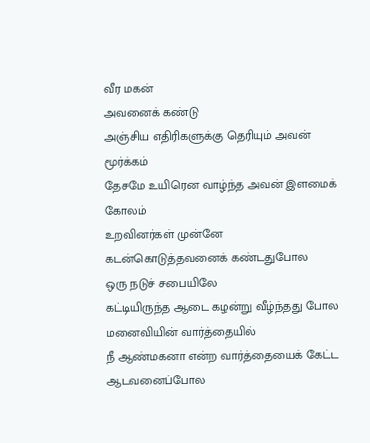வீர மகன்
அவனைக் கண்டு
அஞ்சிய எதிரிகளுக்கு தெரியும் அவன் மூர்க்கம்
தேசமே உயிரென வாழ்ந்த அவன் இளமைக் கோலம்
உறவினர்கள் முன்னே
கடன்கொடுத்தவனைக் கண்டதுபோல
ஒரு நடுச் சபையிலே
கட்டியிருந்த ஆடை கழன்று வீழ்ந்தது போல
மனைவியின் வார்த்தையில்
நீ ஆண்மகனா என்ற வார்த்தையைக் கேட்ட
ஆடவனைப்போல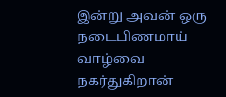இன்று அவன் ஒரு நடைபிணமாய்
வாழ்வை நகர்துகிறான்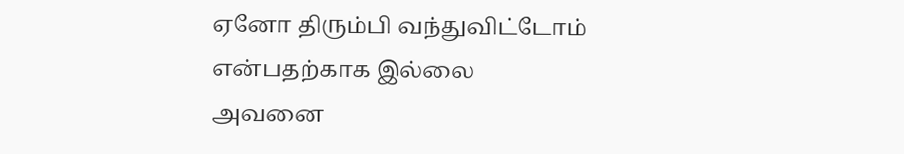ஏனோ திரும்பி வந்துவிட்டோம் என்பதற்காக இல்லை
அவனை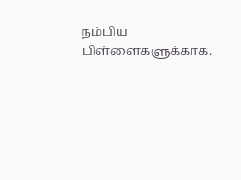நம்பிய பிள்ளைகளுக்காக.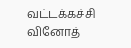வட்டக்கச்சி வினோத்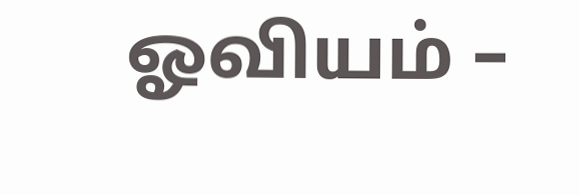ஓவியம் –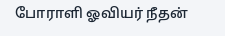போராளி ஓவியர் நீதன்